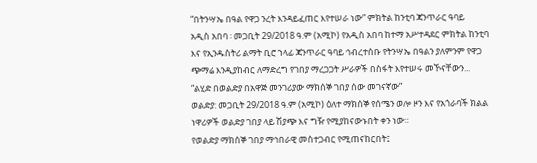“በትንሣኤ በዓል የዋጋ ንረት እንዳይፈጠር እየተሠራ ነው” ምክትል ከንቲባ ጃንጥራር ዓባይ
አዲስ አበባ ፡ መጋቢት 29/2018 ዓ.ም (አሚኮ) የአዲስ አበባ ከተማ አሥተዳደር ምክትል ከንቲባ እና የኢንዱስትሪ ልማት ቢሮ ኀላፊ ጃንጥራር ዓባይ ኅብረተሰቡ የትንሣኤ በዓልን ያለምንም የዋጋ ጭማሬ እንዲያከብር ለማድረግ የገበያ ማረጋጋት ሥራዎች በስፋት እየተሠሩ መኾናቸውን...
“ልሂድ በወልድያ በአዋጅ መንገሪያው ማክሰኞ ገበያ ሰው መገናኛው”
ወልድያ: መጋቢት 29/2018 ዓ.ም (አሚኮ) ዕለተ ማክሰኞ የሰሜን ወሎ ዞን እና የአጎራባች ክልል ነዋሪዎች ወልድያ ገበያ ላይ ሽያጭ እና ግዥ የሚያከናውኑበት ቀን ነው።
የወልድያ ማክሰኞ ገበያ ማኅበራዊ መስተጋብር የሚጠናከርበት፤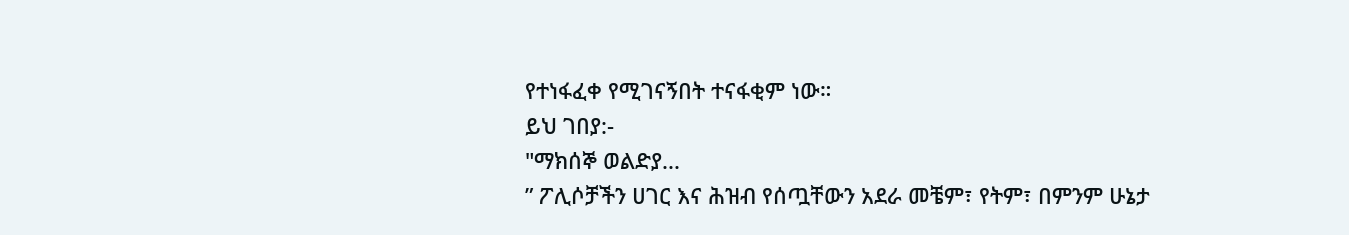የተነፋፈቀ የሚገናኝበት ተናፋቂም ነው።
ይህ ገበያ:-
"ማክሰኞ ወልድያ...
” ፖሊሶቻችን ሀገር እና ሕዝብ የሰጧቸውን አደራ መቼም፣ የትም፣ በምንም ሁኔታ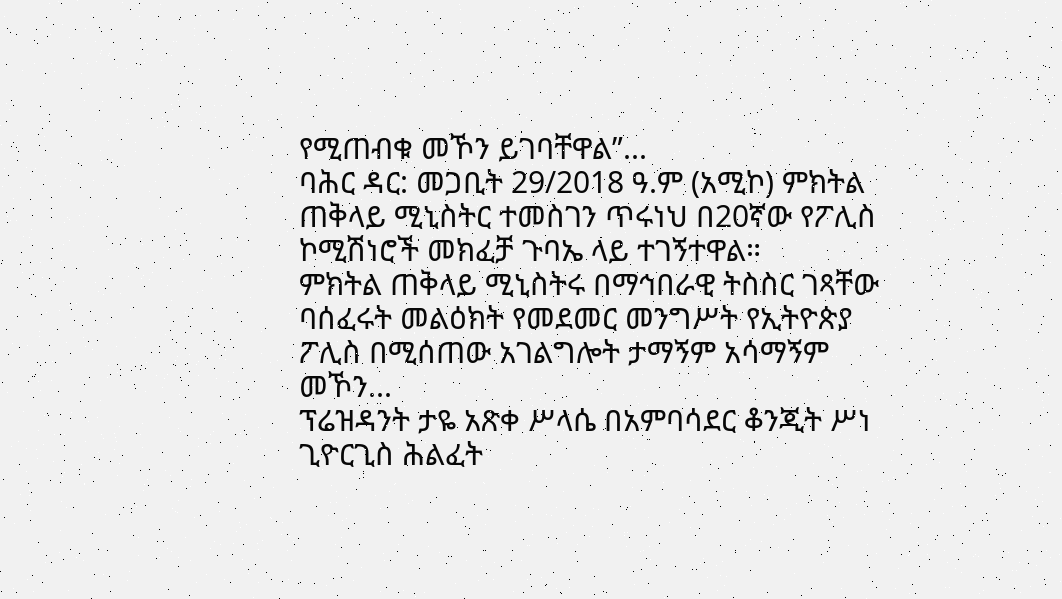የሚጠብቁ መኾን ይገባቸዋል”...
ባሕር ዳር: መጋቢት 29/2018 ዓ.ም (አሚኮ) ምክትል ጠቅላይ ሚኒስትር ተመስገን ጥሩነህ በ20ኛው የፖሊስ ኮሚሽነሮች መክፈቻ ጉባኤ ላይ ተገኝተዋል።
ምክትል ጠቅላይ ሚኒስትሩ በማኅበራዊ ትስስር ገጻቸው ባሰፈሩት መልዕክት የመደመር መንግሥት የኢትዮጵያ ፖሊስ በሚሰጠው አገልግሎት ታማኝም አሳማኝም መኾን...
ፕሬዝዳንት ታዬ አጽቀ ሥላሴ በአምባሳደር ቆንጂት ሥነ ጊዮርጊስ ሕልፈት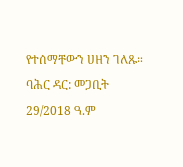የተሰማቸውን ሀዘን ገለጹ።
ባሕር ዳር: መጋቢት 29/2018 ዓ.ም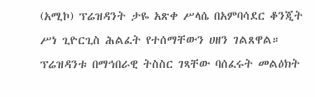(አሚኮ) ፕሬዝዳንት ታዬ አጽቀ ሥላሴ በአምባሳደር ቆንጂት ሥነ ጊዮርጊስ ሕልፈት የተሰማቸውን ሀዘን ገልጸዋል።
ፕሬዝዳንቱ በማኅበራዊ ትስስር ገጻቸው ባሰፈሩት መልዕክት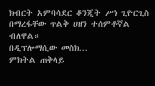ክብርት አምባሳደር ቆንጂት ሥነ ጊዮርጊስ በማረፋቸው ጥልቅ ሀዘን ተሰምቶኛል ብለዋል።
በዲፕሎማሲው መስክ...
ምክትል ጠቅላይ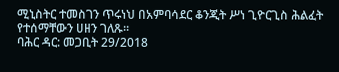ሚኒስትር ተመስገን ጥሩነህ በአምባሳደር ቆንጂት ሥነ ጊዮርጊስ ሕልፈት የተሰማቸውን ሀዘን ገለጹ።
ባሕር ዳር: መጋቢት 29/2018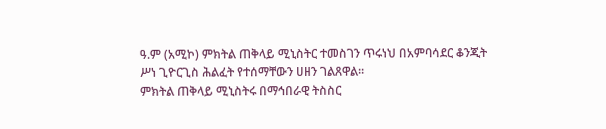ዓ.ም (አሚኮ) ምክትል ጠቅላይ ሚኒስትር ተመስገን ጥሩነህ በአምባሳደር ቆንጂት ሥነ ጊዮርጊስ ሕልፈት የተሰማቸውን ሀዘን ገልጸዋል።
ምክትል ጠቅላይ ሚኒስትሩ በማኅበራዊ ትስስር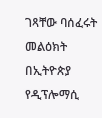ገጻቸው ባሰፈሩት መልዕክት በኢትዮጵያ የዲፕሎማሲ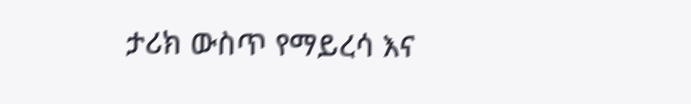ታሪክ ውስጥ የማይረሳ እና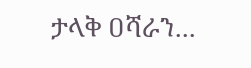ታላቅ ዐሻራን...